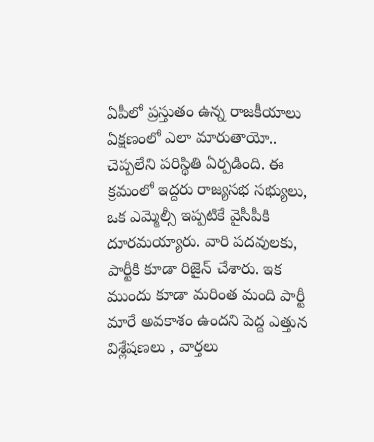ఏపీలో ప్రస్తుతం ఉన్న రాజకీయాలు ఏక్షణంలో ఎలా మారుతాయో.. చెప్పలేని పరిస్థితి ఏర్పడింది. ఈ క్రమంలో ఇద్దరు రాజ్యసభ సభ్యులు, ఒక ఎమ్మెల్సీ ఇప్పటికే వైసీపీకి దూరమయ్యారు. వారి పదవులకు, పార్టీకి కూడా రిజైన్ చేశారు. ఇక ముందు కూడా మరింత మంది పార్టీ మారే అవకాశం ఉందని పెద్ద ఎత్తున విశ్లేషణలు , వార్తలు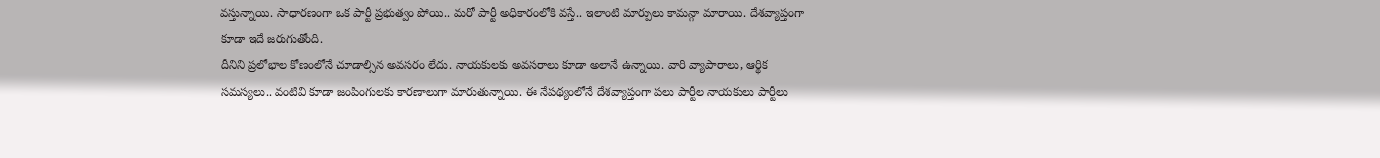వస్తున్నాయి. సాధారణంగా ఒక పార్టీ ప్రభుత్వం పోయి.. మరో పార్టీ అధికారంలోకి వస్తే.. ఇలాంటి మార్పులు కామన్గా మారాయి. దేశవ్యాప్తంగా కూడా ఇదే జరుగుతోంది.
దీనిని ప్రలోభాల కోణంలోనే చూడాల్సిన అవసరం లేదు. నాయకులకు అవసరాలు కూడా అలానే ఉన్నాయి. వారి వ్యాపారాలు, ఆర్థిక సమస్యలు.. వంటివి కూడా జంపింగులకు కారణాలుగా మారుతున్నాయి. ఈ నేపథ్యంలోనే దేశవ్యాప్తంగా పలు పార్టీల నాయకులు పార్టీలు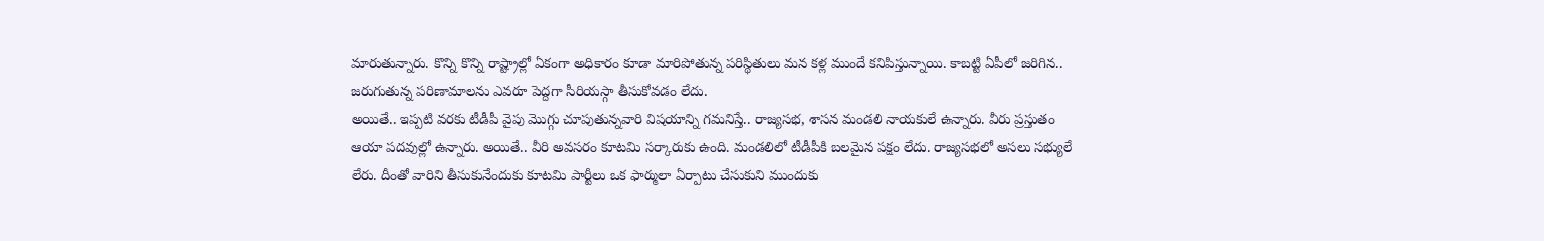మారుతున్నారు. కొన్ని కొన్ని రాష్ట్రాల్లో ఏకంగా అధికారం కూడా మారిపోతున్న పరిస్థితులు మన కళ్ల ముందే కనిపిస్తున్నాయి. కాబట్టి ఏపీలో జరిగిన.. జరుగుతున్న పరిణామాలను ఎవరూ పెద్దగా సీరియస్గా తీసుకోవడం లేదు.
అయితే.. ఇప్పటి వరకు టీడీపీ వైపు మొగ్గు చూపుతున్నవారి విషయాన్ని గమనిస్తే.. రాజ్యసభ, శాసన మండలి నాయకులే ఉన్నారు. వీరు ప్రస్తుతం ఆయా పదవుల్లో ఉన్నారు. అయితే.. వీరి అవసరం కూటమి సర్కారుకు ఉంది. మండలిలో టీడీపీకి బలమైన పక్షం లేదు. రాజ్యసభలో అసలు సభ్యులే లేరు. దీంతో వారిని తీసుకునేందుకు కూటమి పార్టీలు ఒక ఫార్ములా ఏర్పాటు చేసుకుని ముందుకు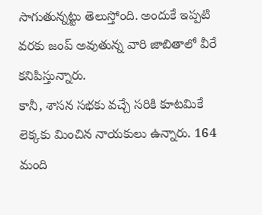సాగుతున్నట్టు తెలుస్తోంది. అందుకే ఇప్పటి వరకు జంప్ అవుతున్న వారి జాబితాలో వీరే కనిపిస్తున్నారు.
కానీ, శాసన సభకు వచ్చే సరికి కూటమికే లెక్కకు మించిన నాయకులు ఉన్నారు. 164 మంది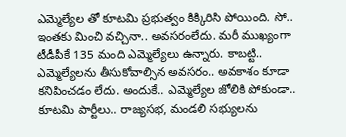ఎమ్మెల్యేల తో కూటమి ప్రభుత్వం కిక్కిరిసి పోయింది. సో.. ఇంతకు మించి వచ్చినా.. అవసరంలేదు. మరీ ముఖ్యంగా టీడీపీకే 135 మంది ఎమ్మెల్యేలు ఉన్నారు. కాబట్టి.. ఎమ్మెల్యేలను తీసుకోవాల్సిన అవసరం.. అవకాశం కూడా కనిపించడం లేదు. అందుకే.. ఎమ్మెల్యేల జోలికి పోకుండా.. కూటమి పార్టీలు.. రాజ్యసభ, మండలి సభ్యులను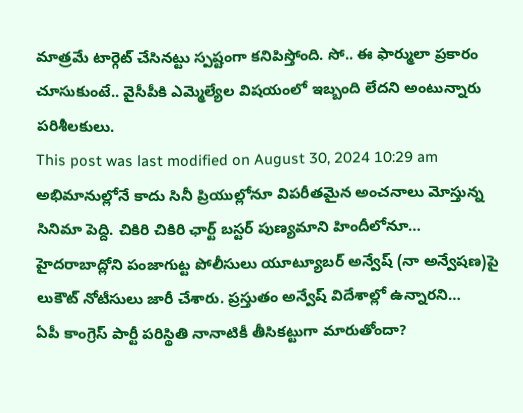మాత్రమే టార్గెట్ చేసినట్టు స్పష్టంగా కనిపిస్తోంది. సో.. ఈ ఫార్ములా ప్రకారం చూసుకుంటే.. వైసీపీకి ఎమ్మెల్యేల విషయంలో ఇబ్బంది లేదని అంటున్నారు పరిశీలకులు.
This post was last modified on August 30, 2024 10:29 am
అభిమానుల్లోనే కాదు సినీ ప్రియుల్లోనూ విపరీతమైన అంచనాలు మోస్తున్న సినిమా పెద్ది. చికిరి చికిరి ఛార్ట్ బస్టర్ పుణ్యమాని హిందీలోనూ…
హైదరాబాద్లోని పంజాగుట్ట పోలీసులు యూట్యూబర్ అన్వేష్ (నా అన్వేషణ)పై లుకౌట్ నోటీసులు జారీ చేశారు. ప్రస్తుతం అన్వేష్ విదేశాల్లో ఉన్నారని…
ఏపీ కాంగ్రెస్ పార్టీ పరిస్థితి నానాటికీ తీసికట్టుగా మారుతోందా?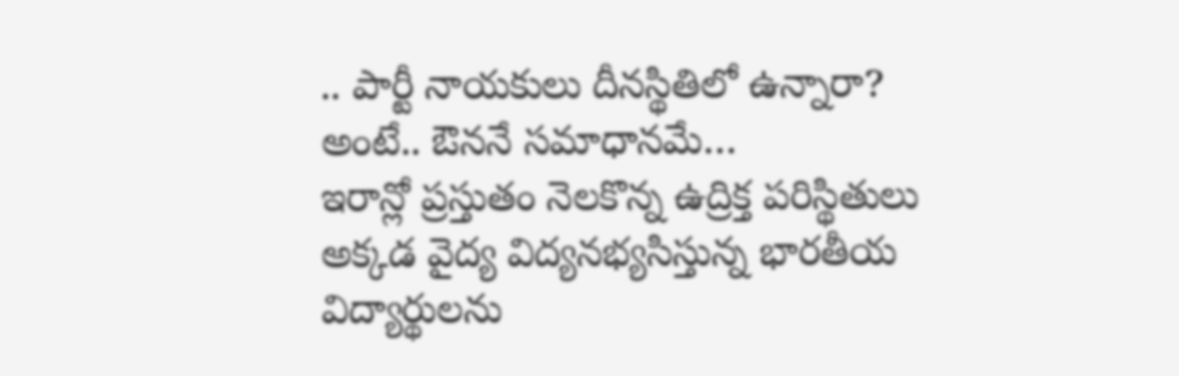.. పార్టీ నాయకులు దీనస్థితిలో ఉన్నారా? అంటే.. ఔననే సమాధానమే…
ఇరాన్లో ప్రస్తుతం నెలకొన్న ఉద్రిక్త పరిస్థితులు అక్కడ వైద్య విద్యనభ్యసిస్తున్న భారతీయ విద్యార్థులను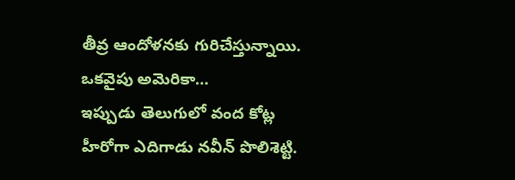తీవ్ర ఆందోళనకు గురిచేస్తున్నాయి. ఒకవైపు అమెరికా…
ఇప్పుడు తెలుగులో వంద కోట్ల హీరోగా ఎదిగాడు నవీన్ పొలిశెట్టి.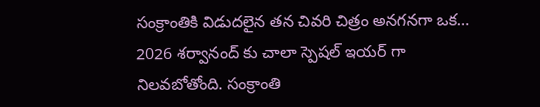సంక్రాంతికి విడుదలైన తన చివరి చిత్రం అనగనగా ఒక…
2026 శర్వానంద్ కు చాలా స్పెషల్ ఇయర్ గా నిలవబోతోంది. సంక్రాంతి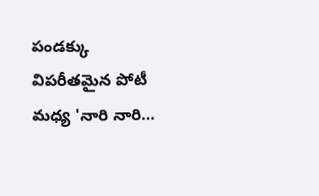పండక్కు విపరీతమైన పోటీ మధ్య 'నారి నారి…